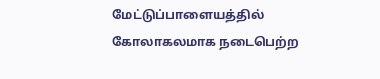மேட்டுப்பாளையத்தில் கோலாகலமாக நடைபெற்ற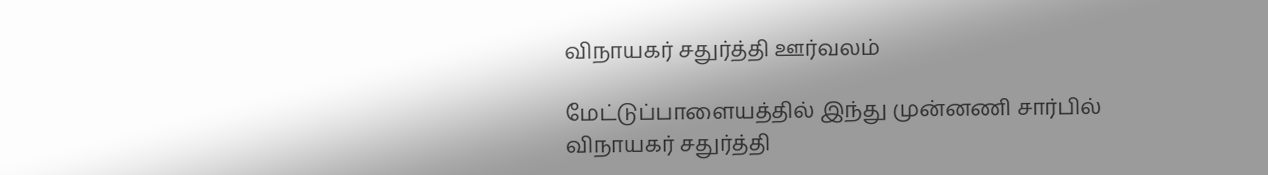விநாயகர் சதுர்த்தி ஊர்வலம்

மேட்டுப்பாளையத்தில் இந்து முன்னணி சார்பில் விநாயகர் சதுர்த்தி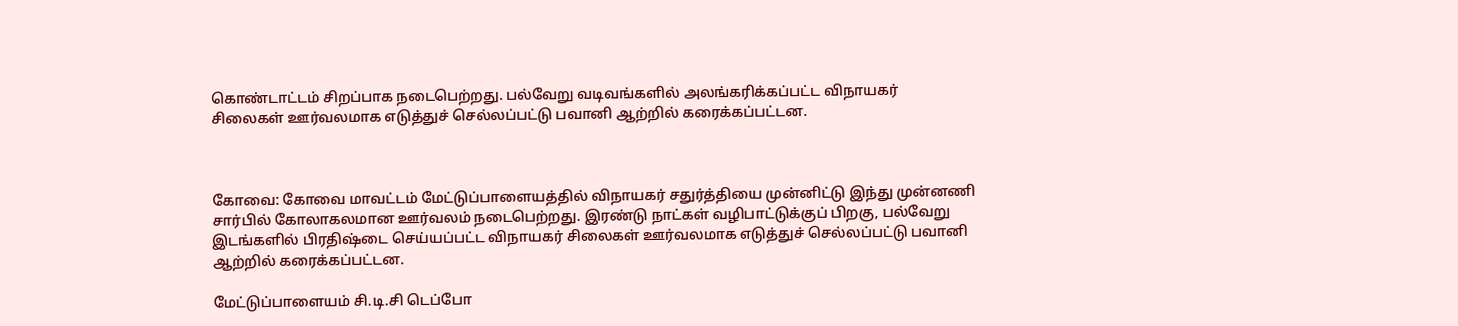கொண்டாட்டம் சிறப்பாக நடைபெற்றது. பல்வேறு வடிவங்களில் அலங்கரிக்கப்பட்ட விநாயகர் சிலைகள் ஊர்வலமாக எடுத்துச் செல்லப்பட்டு பவானி ஆற்றில் கரைக்கப்பட்டன.



கோவை: கோவை மாவட்டம் மேட்டுப்பாளையத்தில் விநாயகர் சதுர்த்தியை முன்னிட்டு இந்து முன்னணி சார்பில் கோலாகலமான ஊர்வலம் நடைபெற்றது. இரண்டு நாட்கள் வழிபாட்டுக்குப் பிறகு, பல்வேறு இடங்களில் பிரதிஷ்டை செய்யப்பட்ட விநாயகர் சிலைகள் ஊர்வலமாக எடுத்துச் செல்லப்பட்டு பவானி ஆற்றில் கரைக்கப்பட்டன.

மேட்டுப்பாளையம் சி.டி.சி டெப்போ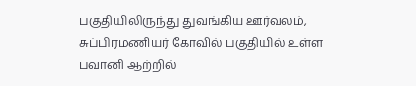பகுதியிலிருந்து துவங்கிய ஊர்வலம், சுப்பிரமணியர் கோவில் பகுதியில் உள்ள பவானி ஆற்றில்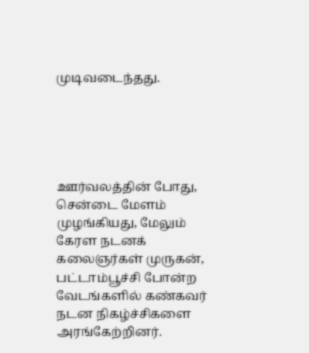முடிவடைந்தது.





ஊர்வலத்தின் போது, சென்டை மேளம் முழங்கியது, மேலும் கேரள நடனக் கலைஞர்கள் முருகன், பட்டாம்பூச்சி போன்ற வேடங்களில் கண்கவர் நடன நிகழ்ச்சிகளை அரங்கேற்றினர்.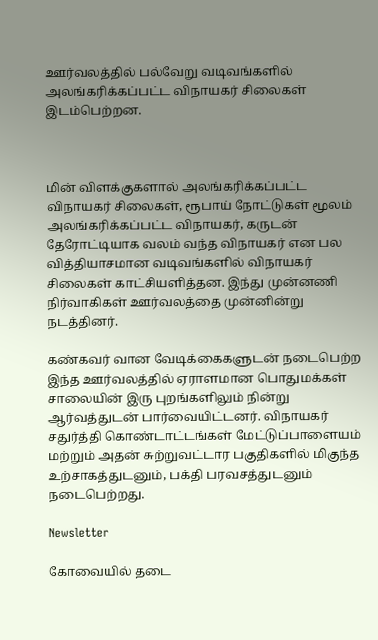ஊர்வலத்தில் பல்வேறு வடிவங்களில் அலங்கரிக்கப்பட்ட விநாயகர் சிலைகள் இடம்பெற்றன.



மின் விளக்குகளால் அலங்கரிக்கப்பட்ட விநாயகர் சிலைகள், ரூபாய் நோட்டுகள் மூலம் அலங்கரிக்கப்பட்ட விநாயகர், கருடன் தேரோட்டியாக வலம் வந்த விநாயகர் என பல வித்தியாசமான வடிவங்களில் விநாயகர் சிலைகள் காட்சியளித்தன. இந்து முன்னணி நிர்வாகிகள் ஊர்வலத்தை முன்னின்று நடத்தினர்.

கண்கவர் வான வேடிக்கைகளுடன் நடைபெற்ற இந்த ஊர்வலத்தில் ஏராளமான பொதுமக்கள் சாலையின் இரு புறங்களிலும் நின்று ஆர்வத்துடன் பார்வையிட்டனர். விநாயகர் சதுர்த்தி கொண்டாட்டங்கள் மேட்டுப்பாளையம் மற்றும் அதன் சுற்றுவட்டார பகுதிகளில் மிகுந்த உற்சாகத்துடனும், பக்தி பரவசத்துடனும் நடைபெற்றது.

Newsletter

கோவையில் தடை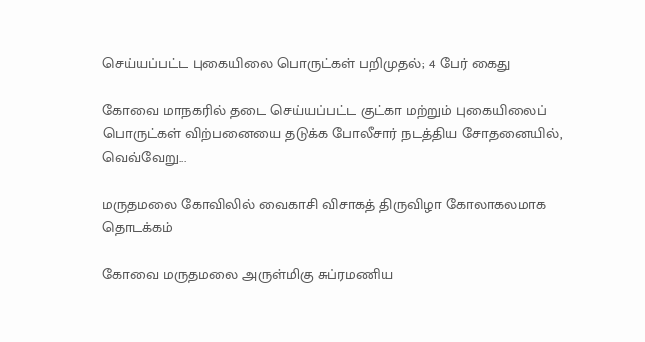செய்யப்பட்ட புகையிலை பொருட்கள் பறிமுதல்; 4 பேர் கைது

கோவை மாநகரில் தடை செய்யப்பட்ட குட்கா மற்றும் புகையிலைப் பொருட்கள் விற்பனையை தடுக்க போலீசார் நடத்திய சோதனையில், வெவ்வேறு...

மருதமலை கோவிலில் வைகாசி விசாகத் திருவிழா கோலாகலமாக தொடக்கம்

கோவை மருதமலை அருள்மிகு சுப்ரமணிய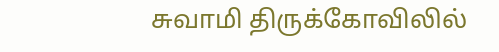சுவாமி திருக்கோவிலில்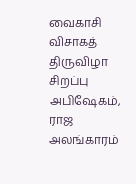வைகாசி விசாகத் திருவிழா சிறப்பு அபிஷேகம், ராஜ அலங்காரம்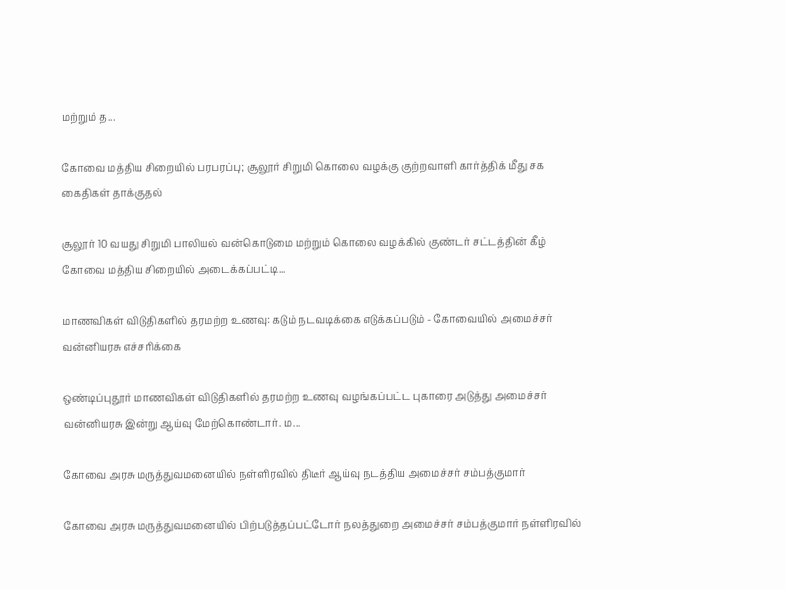மற்றும் த...

கோவை மத்திய சிறையில் பரபரப்பு; சூலூர் சிறுமி கொலை வழக்கு குற்றவாளி கார்த்திக் மீது சக கைதிகள் தாக்குதல்

சூலூர் 10 வயது சிறுமி பாலியல் வன்கொடுமை மற்றும் கொலை வழக்கில் குண்டர் சட்டத்தின் கீழ் கோவை மத்திய சிறையில் அடைக்கப்பட்டி...

மாணவிகள் விடுதிகளில் தரமற்ற உணவு: கடும் நடவடிக்கை எடுக்கப்படும் - கோவையில் அமைச்சர் வன்னியரசு எச்சரிக்கை

ஒண்டிப்புதூர் மாணவிகள் விடுதிகளில் தரமற்ற உணவு வழங்கப்பட்ட புகாரை அடுத்து அமைச்சர் வன்னியரசு இன்று ஆய்வு மேற்கொண்டார். ம...

கோவை அரசு மருத்துவமனையில் நள்ளிரவில் திடீர் ஆய்வு நடத்திய அமைச்சர் சம்பத்குமார்

கோவை அரசு மருத்துவமனையில் பிற்படுத்தப்பட்டோர் நலத்துறை அமைச்சர் சம்பத்குமார் நள்ளிரவில்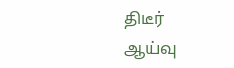திடீர் ஆய்வு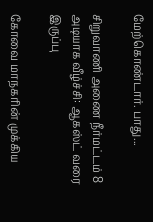மேற்கொண்டார். பாது...

சிறுவாணி அணை நீர்மட்டம் 8 அடியாக வீழ்ச்சி: ஆகஸ்ட் வரை இருப்பு

கோவை மாநகரின் முக்கிய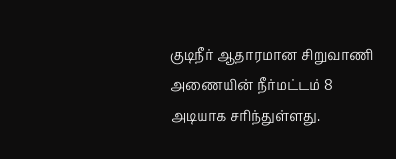குடிநீர் ஆதாரமான சிறுவாணி அணையின் நீர்மட்டம் 8 அடியாக சரிந்துள்ளது.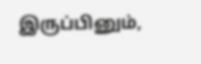இருப்பினும்,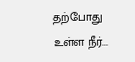தற்போது உள்ள நீர்...